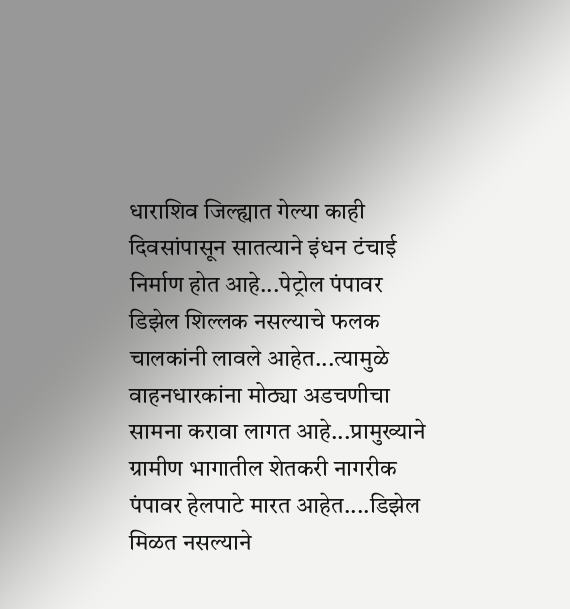धाराशिव जिल्ह्यात गेल्या काही दिवसांपासून सातत्याने इंधन टंचाई निर्माण होत आहे...पेट्रोल पंपावर डिझेल शिल्लक नसल्याचे फलक चालकांनी लावले आहेत...त्यामुळे वाहनधारकांना मोठ्या अडचणीचा सामना करावा लागत आहे...प्रामुख्याने ग्रामीण भागातील शेतकरी नागरीक पंपावर हेलपाटे मारत आहेत....डिझेल मिळत नसल्याने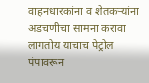वाहनधारकांना व शेतकऱ्यांना अडचणीचा सामना करावा लागतोय याचाच पेट्रोल पंपावरून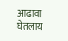आढावा घेतलाय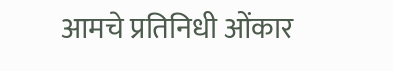आमचे प्रतिनिधी ओंकार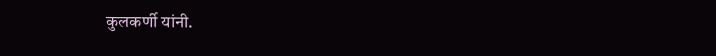कुलकर्णी यांनी.